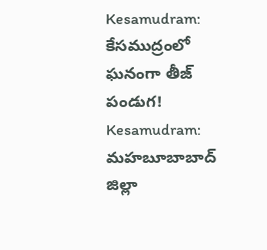Kesamudram: కేసముద్రంలో ఘనంగా తీజ్ పండుగ!
Kesamudram: మహబూబాబాద్ జిల్లా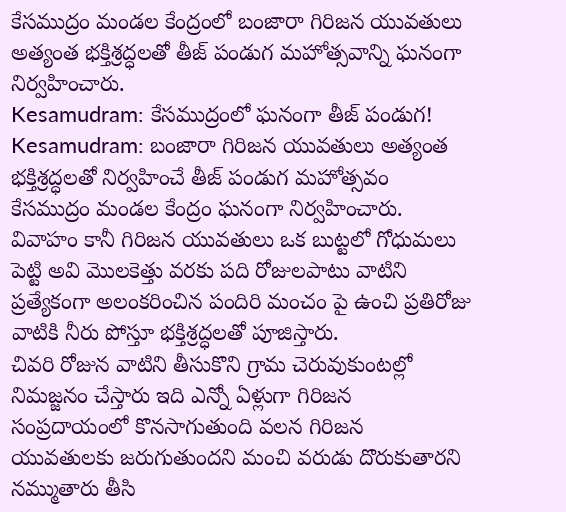కేసముద్రం మండల కేంద్రంలో బంజారా గిరిజన యువతులు అత్యంత భక్తిశ్రద్ధలతో తీజ్ పండుగ మహోత్సవాన్ని ఘనంగా నిర్వహించారు.
Kesamudram: కేసముద్రంలో ఘనంగా తీజ్ పండుగ!
Kesamudram: బంజారా గిరిజన యువతులు అత్యంత భక్తిశ్రద్ధలతో నిర్వహించే తీజ్ పండుగ మహోత్సవం కేసముద్రం మండల కేంద్రం ఘనంగా నిర్వహించారు. వివాహం కానీ గిరిజన యువతులు ఒక బుట్టలో గోధుమలు పెట్టి అవి మొలకెత్తు వరకు పది రోజులపాటు వాటిని ప్రత్యేకంగా అలంకరించిన పందిరి మంచం పై ఉంచి ప్రతిరోజు వాటికి నీరు పోస్తూ భక్తిశ్రద్ధలతో పూజిస్తారు.
చివరి రోజున వాటిని తీసుకొని గ్రామ చెరువుకుంటల్లో నిమజ్జనం చేస్తారు ఇది ఎన్నో ఏళ్లుగా గిరిజన సంప్రదాయంలో కొనసాగుతుంది వలన గిరిజన యువతులకు జరుగుతుందని మంచి వరుడు దొరుకుతారని నమ్ముతారు తీసి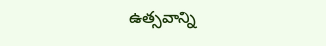ఉత్సవాన్ని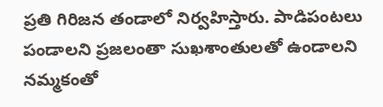ప్రతి గిరిజన తండాలో నిర్వహిస్తారు. పాడిపంటలు పండాలని ప్రజలంతా సుఖశాంతులతో ఉండాలని నమ్మకంతో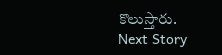కొలుస్తారు.
Next Story